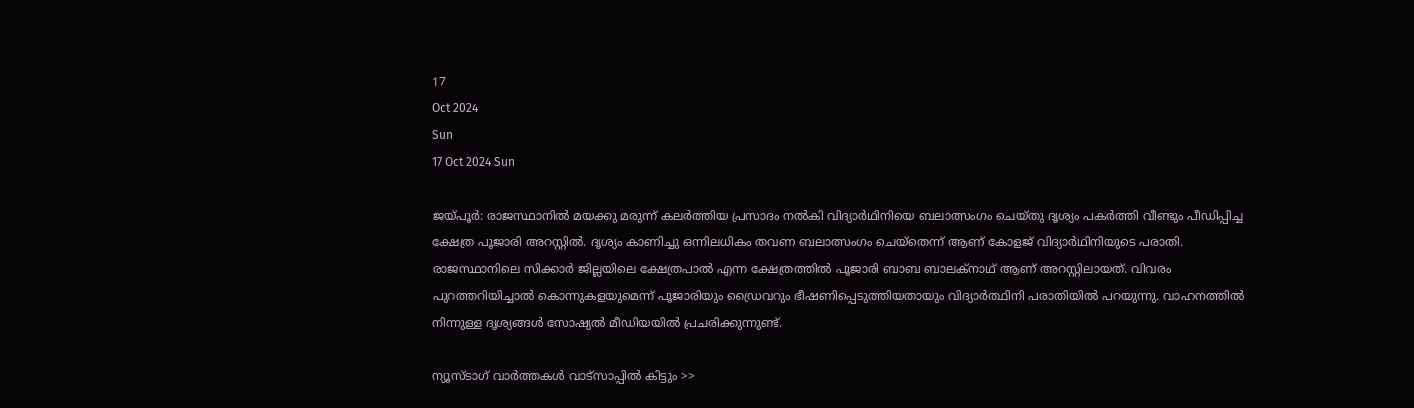17
Oct 2024
Sun
17 Oct 2024 Sun

ജയ്പൂര്‍: രാജസ്ഥാനിൽ മയക്കു മരുന്ന് കലര്‍ത്തിയ പ്രസാദം നല്‍കി വിദ്യാർഥിനിയെ ബലാത്സംഗം ചെയ്തു ദൃശ്യം പകർത്തി വീണ്ടും പീഡിപ്പിച്ച ക്ഷേത്ര പൂജാരി അറസ്റ്റിൽ. ദൃശ്യം കാണിച്ചു ഒന്നിലധികം തവണ ബലാത്സംഗം ചെയ്‌തെന്ന് ആണ് കോളജ് വിദ്യാര്‍ഥിനിയുടെ പരാതി. രാജസ്ഥാനിലെ സിക്കാര്‍ ജില്ലയിലെ ക്ഷേത്രപാല്‍ എന്ന ക്ഷേത്രത്തില്‍ പൂജാരി ബാബ ബാലക്‌നാഥ് ആണ് അറസ്റ്റിലായത്. വിവരം പുറത്തറിയിച്ചാല്‍ കൊന്നുകളയുമെന്ന് പൂജാരിയും ഡ്രൈവറും ഭീഷണിപ്പെടുത്തിയതായും വിദ്യാർത്ഥിനി പരാതിയില്‍ പറയുന്നു. വാഹനത്തിൽ നിന്നുള്ള ദൃശ്യങ്ങൾ സോഷ്യൽ മീഡിയയിൽ പ്രചരിക്കുന്നുണ്ട്.

ന്യൂസ്ടാഗ് വാര്‍ത്തകള്‍ വാട്‌സാപ്പില്‍ കിട്ടും >>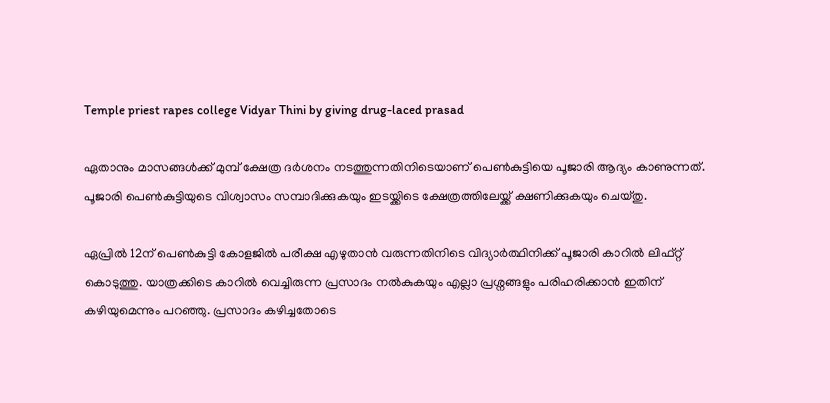Temple priest rapes college Vidyar Thini by giving drug-laced prasad

ഏതാനും മാസങ്ങള്‍ക്ക് മുമ്പ് ക്ഷേത്ര ദര്‍ശനം നടത്തുന്നതിനിടെയാണ് പെണ്‍കുട്ടിയെ പൂജാരി ആദ്യം കാണുന്നത്. പൂജാരി പെണ്‍കുട്ടിയുടെ വിശ്വാസം സമ്പാദിക്കുകയും ഇടയ്ക്കിടെ ക്ഷേത്രത്തിലേയ്ക്ക് ക്ഷണിക്കുകയും ചെയ്തു.

ഏപ്രില്‍ 12ന് പെണ്‍കുട്ടി കോളജില്‍ പരീക്ഷ എഴുതാന്‍ വരുന്നതിനിടെ വിദ്യാർത്ഥിനിക്ക് പൂജാരി കാറില്‍ ലിഫ്റ്റ് കൊടുത്തു. യാത്രക്കിടെ കാറിൽ വെച്ചിരുന്ന പ്രസാദം നൽകുകയും എല്ലാ പ്രശ്നങ്ങളും പരിഹരിക്കാൻ ഇതിന് കഴിയുമെന്നും പറഞ്ഞു. പ്രസാദം കഴിച്ചതോടെ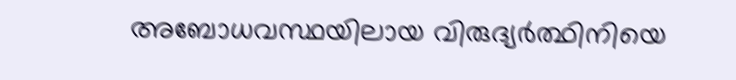അബോധവസ്ഥയിലായ വിരുദ്യർത്ഥിനിയെ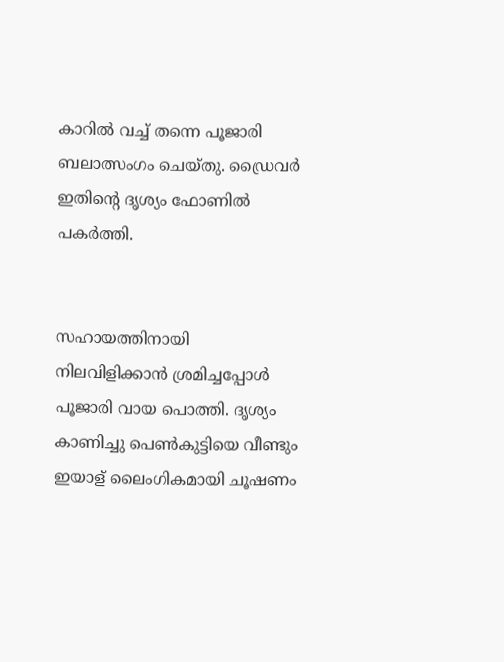കാറിൽ വച്ച് തന്നെ പൂജാരി ബലാത്സംഗം ചെയ്തു. ഡ്രൈവർ ഇതിൻ്റെ ദൃശ്യം ഫോണിൽ പകർത്തി.


സഹായത്തിനായി നിലവിളിക്കാന്‍ ശ്രമിച്ചപ്പോള്‍ പൂജാരി വായ പൊത്തി. ദൃശ്യം കാണിച്ചു പെൺകുട്ടിയെ വീണ്ടും ഇയാള് ലൈംഗികമായി ചൂഷണം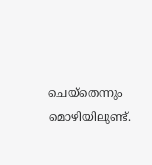ചെയ്തെന്നും മൊഴിയിലുണ്ട്.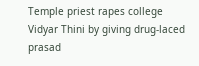Temple priest rapes college Vidyar Thini by giving drug-laced prasad